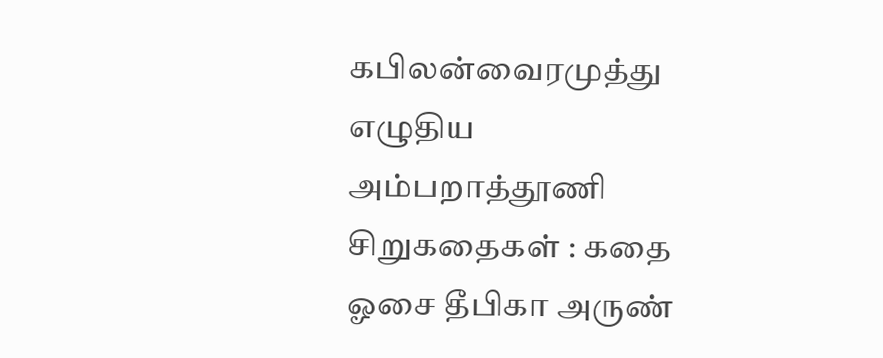கபிலன்வைரமுத்து எழுதிய அம்பறாத்தூணி சிறுகதைகள் : கதை ஓசை தீபிகா அருண்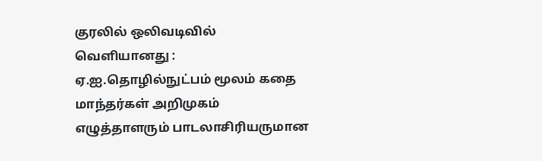குரலில் ஒலிவடிவில் வெளியானது : ஏ.ஐ.தொழில்நுட்பம் மூலம் கதை மாந்தர்கள் அறிமுகம்
எழுத்தாளரும் பாடலாசிரியருமான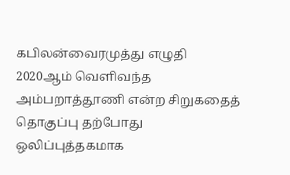கபிலன்வைரமுத்து எழுதி 2020ஆம் வெளிவந்த அம்பறாத்தூணி என்ற சிறுகதைத் தொகுப்பு தற்போது ஒலிப்புத்தகமாக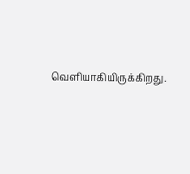வெளியாகியிருக்கிறது.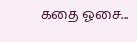கதை ஓசை...